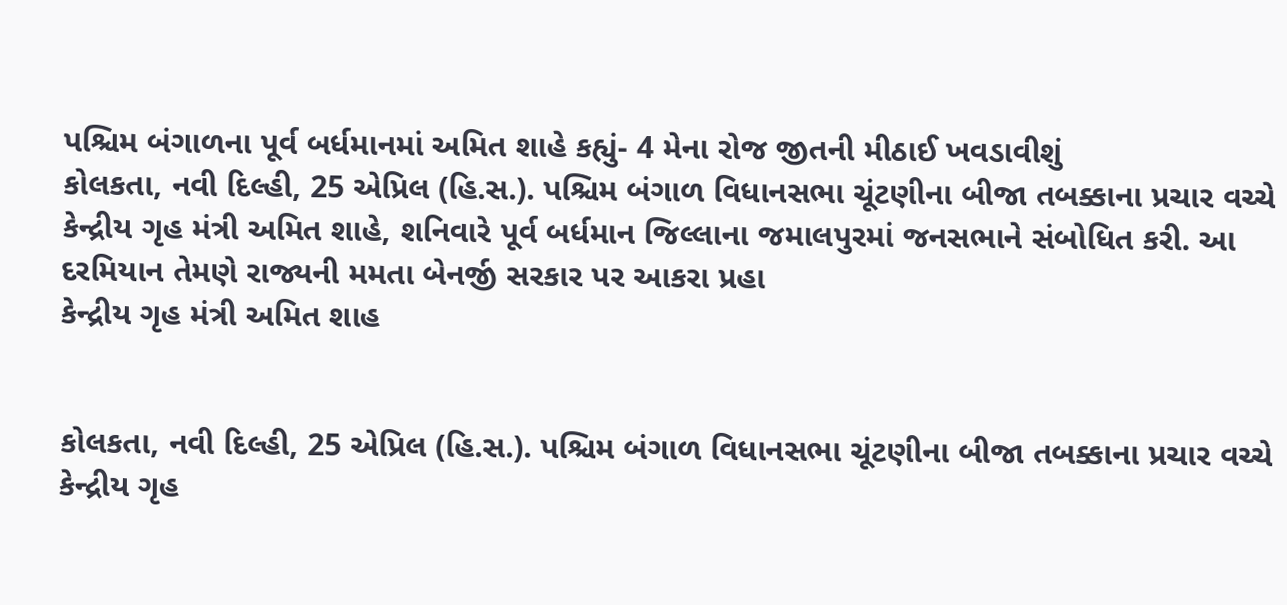પશ્ચિમ બંગાળના પૂર્વ બર્ધમાનમાં અમિત શાહે કહ્યું- 4 મેના રોજ જીતની મીઠાઈ ખવડાવીશું
કોલકતા, નવી દિલ્હી, 25 એપ્રિલ (હિ.સ.). પશ્ચિમ બંગાળ વિધાનસભા ચૂંટણીના બીજા તબક્કાના પ્રચાર વચ્ચે કેન્દ્રીય ગૃહ મંત્રી અમિત શાહે, શનિવારે પૂર્વ બર્ધમાન જિલ્લાના જમાલપુરમાં જનસભાને સંબોધિત કરી. આ દરમિયાન તેમણે રાજ્યની મમતા બેનર્જી સરકાર પર આકરા પ્રહા
કેન્દ્રીય ગૃહ મંત્રી અમિત શાહ


કોલકતા, નવી દિલ્હી, 25 એપ્રિલ (હિ.સ.). પશ્ચિમ બંગાળ વિધાનસભા ચૂંટણીના બીજા તબક્કાના પ્રચાર વચ્ચે કેન્દ્રીય ગૃહ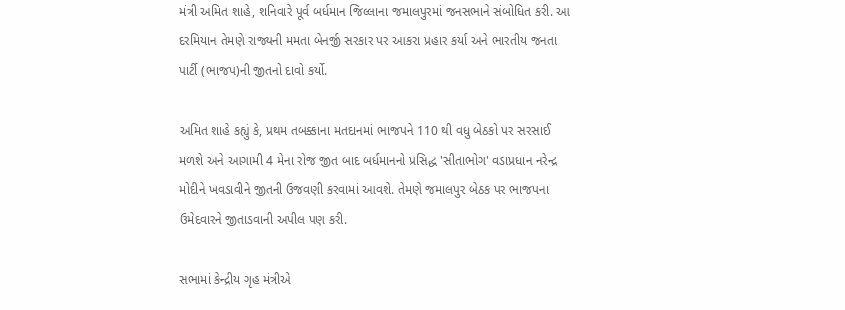મંત્રી અમિત શાહે, શનિવારે પૂર્વ બર્ધમાન જિલ્લાના જમાલપુરમાં જનસભાને સંબોધિત કરી. આ દરમિયાન તેમણે રાજ્યની મમતા બેનર્જી સરકાર પર આકરા પ્રહાર કર્યા અને ભારતીય જનતા પાર્ટી (ભાજપ)ની જીતનો દાવો કર્યો.

અમિત શાહે કહ્યું કે, પ્રથમ તબક્કાના મતદાનમાં ભાજપને 110 થી વધુ બેઠકો પર સરસાઈ મળશે અને આગામી 4 મેના રોજ જીત બાદ બર્ધમાનનો પ્રસિદ્ધ 'સીતાભોગ' વડાપ્રધાન નરેન્દ્ર મોદીને ખવડાવીને જીતની ઉજવણી કરવામાં આવશે. તેમણે જમાલપુર બેઠક પર ભાજપના ઉમેદવારને જીતાડવાની અપીલ પણ કરી.

સભામાં કેન્દ્રીય ગૃહ મંત્રીએ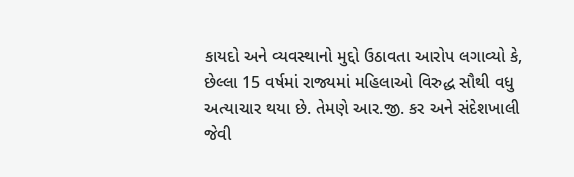કાયદો અને વ્યવસ્થાનો મુદ્દો ઉઠાવતા આરોપ લગાવ્યો કે, છેલ્લા 15 વર્ષમાં રાજ્યમાં મહિલાઓ વિરુદ્ધ સૌથી વધુ અત્યાચાર થયા છે. તેમણે આર.જી. કર અને સંદેશખાલી જેવી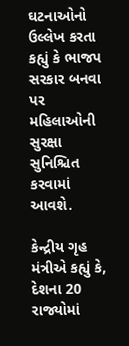ઘટનાઓનો ઉલ્લેખ કરતા કહ્યું કે ભાજપ સરકાર બનવા પર મહિલાઓની સુરક્ષા સુનિશ્ચિત કરવામાં આવશે.

કેન્દ્રીય ગૃહ મંત્રીએ કહ્યું કે, દેશના 20 રાજ્યોમાં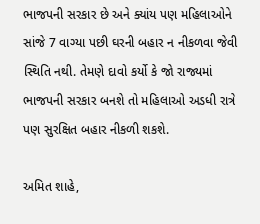ભાજપની સરકાર છે અને ક્યાંય પણ મહિલાઓને સાંજે 7 વાગ્યા પછી ઘરની બહાર ન નીકળવા જેવી સ્થિતિ નથી. તેમણે દાવો કર્યો કે જો રાજ્યમાં ભાજપની સરકાર બનશે તો મહિલાઓ અડધી રાત્રે પણ સુરક્ષિત બહાર નીકળી શકશે.

અમિત શાહે,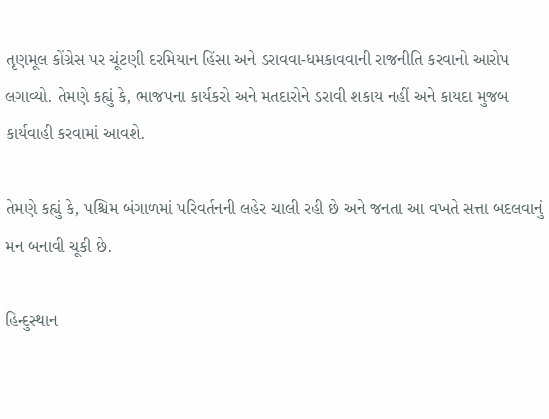તૃણમૂલ કોંગ્રેસ પર ચૂંટણી દરમિયાન હિંસા અને ડરાવવા-ધમકાવવાની રાજનીતિ કરવાનો આરોપ લગાવ્યો. તેમણે કહ્યું કે, ભાજપના કાર્યકરો અને મતદારોને ડરાવી શકાય નહીં અને કાયદા મુજબ કાર્યવાહી કરવામાં આવશે.

તેમણે કહ્યું કે, પશ્ચિમ બંગાળમાં પરિવર્તનની લહેર ચાલી રહી છે અને જનતા આ વખતે સત્તા બદલવાનું મન બનાવી ચૂકી છે.

હિન્દુસ્થાન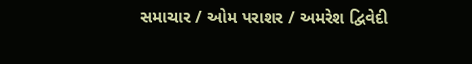સમાચાર / ઓમ પરાશર / અમરેશ દ્વિવેદી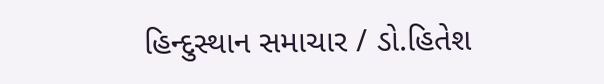હિન્દુસ્થાન સમાચાર / ડો.હિતેશ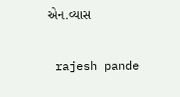એન.વ્યાસ


 rajesh pande